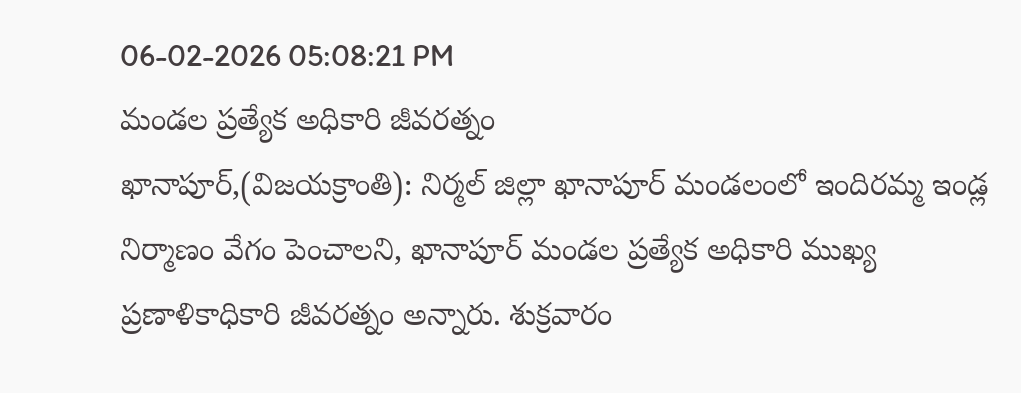06-02-2026 05:08:21 PM
మండల ప్రత్యేక అధికారి జీవరత్నం
ఖానాపూర్,(విజయక్రాంతి): నిర్మల్ జిల్లా ఖానాపూర్ మండలంలో ఇందిరమ్మ ఇండ్ల నిర్మాణం వేగం పెంచాలని, ఖానాపూర్ మండల ప్రత్యేక అధికారి ముఖ్య ప్రణాళికాధికారి జీవరత్నం అన్నారు. శుక్రవారం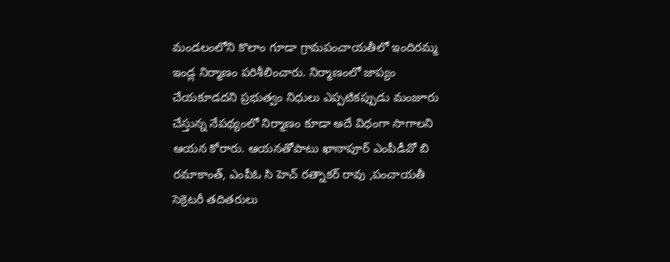మండలంలోని కొలాం గూడా గ్రామపంచాయతీలో ఇందిరమ్మ ఇండ్ల నిర్మాణం పరిశీలించారు. నిర్మాణంలో జాప్యం చేయకూడదని ప్రభుత్వం నిధులు ఎప్పటికప్పుడు మంజూరు చేస్తున్న నేపథ్యంలో నిర్మాణం కూడా అదే విధంగా సాగాలని ఆయన కోరారు. ఆయనతోపాటు ఖానాపూర్ ఎంపీడీవో బి రమాకాంత్, ఎంపీఓ సి హెచ్ రత్నాకర్ రావు ,పంచాయతీ సెక్రెటరీ తదితరులు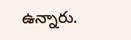ఉన్నారు.